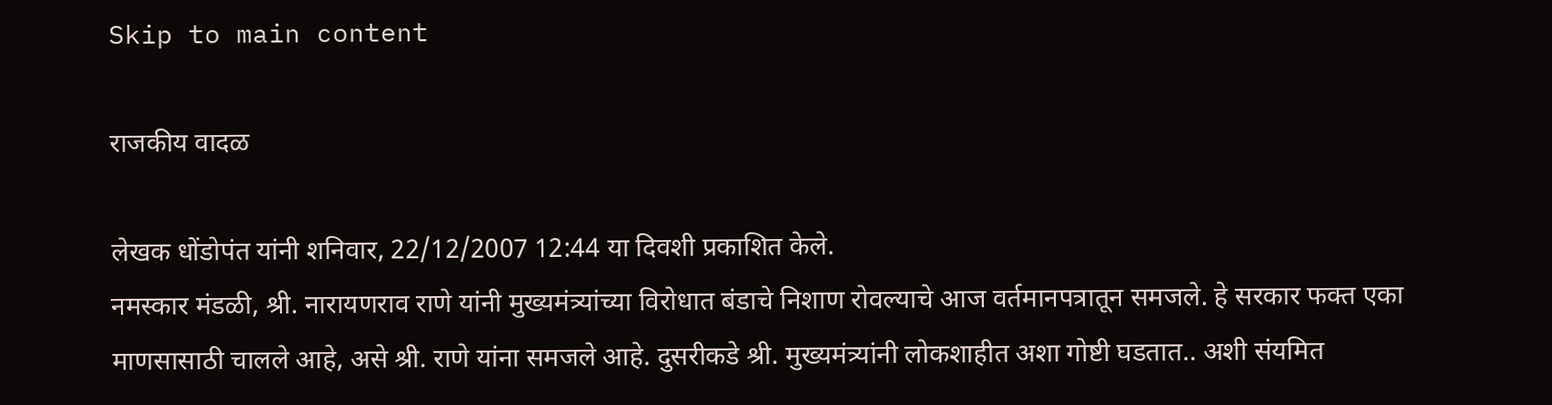Skip to main content

राजकीय वादळ

लेखक धोंडोपंत यांनी शनिवार, 22/12/2007 12:44 या दिवशी प्रकाशित केले.
नमस्कार मंडळी, श्री. नारायणराव राणे यांनी मुख्यमंत्र्यांच्या विरोधात बंडाचे निशाण रोवल्याचे आज वर्तमानपत्रातून समजले. हे सरकार फक्त एका माणसासाठी चालले आहे, असे श्री. राणे यांना समजले आहे. दुसरीकडे श्री. मुख्यमंत्र्यांनी लोकशाहीत अशा गोष्टी घडतात.. अशी संयमित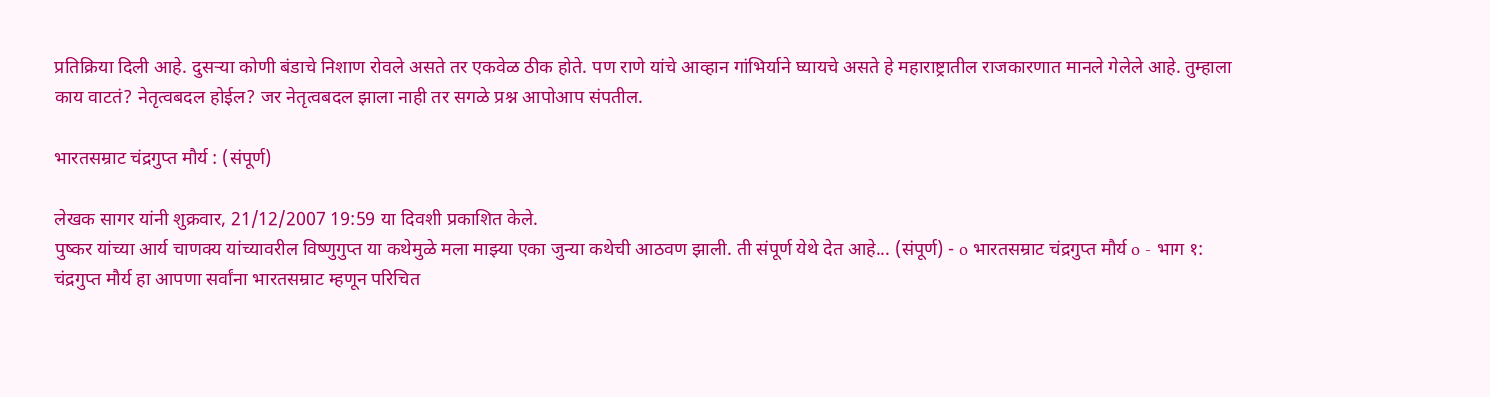प्रतिक्रिया दिली आहे. दुसर्‍या कोणी बंडाचे निशाण रोवले असते तर एकवेळ ठीक होते. पण राणे यांचे आव्हान गांभिर्याने घ्यायचे असते हे महाराष्ट्रातील राजकारणात मानले गेलेले आहे. तुम्हाला काय वाटतं? नेतृत्वबदल होईल? जर नेतृत्वबदल झाला नाही तर सगळे प्रश्न आपोआप संपतील.

भारतसम्राट चंद्रगुप्त मौर्य : (संपूर्ण)

लेखक सागर यांनी शुक्रवार, 21/12/2007 19:59 या दिवशी प्रकाशित केले.
पुष्कर यांच्या आर्य चाणक्य यांच्यावरील विष्णुगुप्त या कथेमुळे मला माझ्या एका जुन्या कथेची आठवण झाली. ती संपूर्ण येथे देत आहे... (संपूर्ण) - o भारतसम्राट चंद्रगुप्त मौर्य o - भाग १: चंद्रगुप्त मौर्य हा आपणा सर्वांना भारतसम्राट म्हणून परिचित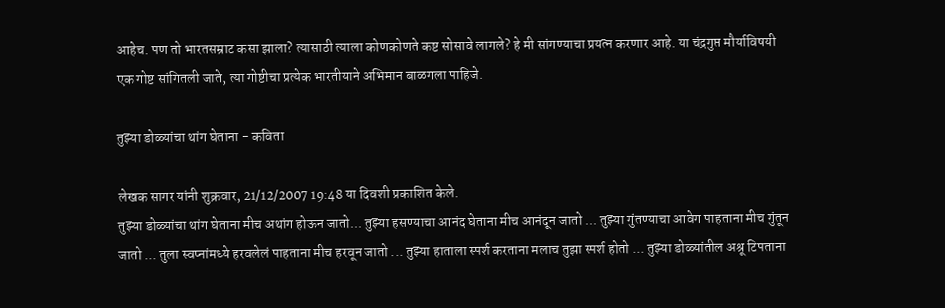आहेच. पण तो भारतसम्राट कसा झाला? त्यासाठी त्याला कोणकोणते कष्ट सोसावे लागले? हे मी सांगण्याचा प्रयत्न करणार आहे. या चंद्रगुप्त मौर्याविषयी एक गोष्ट सांगितली जाते, त्या गोष्टीचा प्रत्येक भारतीयाने अभिमान बाळगला पाहिजे.

तुझ्या डोळ्यांचा थांग घेताना - कविता

लेखक सागर यांनी शुक्रवार, 21/12/2007 19:48 या दिवशी प्रकाशित केले.
तुझ्या डोळ्यांचा थांग घेताना मीच अथांग होऊन जातो... तुझ्या हसण्याचा आनंद घेताना मीच आनंदून जातो ... तुझ्या गुंतण्याचा आवेग पाहताना मीच गुंतून जातो ... तुला स्वप्नांमध्ये हरवलेलं पाहताना मीच हरवून जातो ... तुझ्या हाताला स्पर्श करताना मलाच तुझा स्पर्श होतो ... तुझ्या डोळ्यांतील अश्रू टिपताना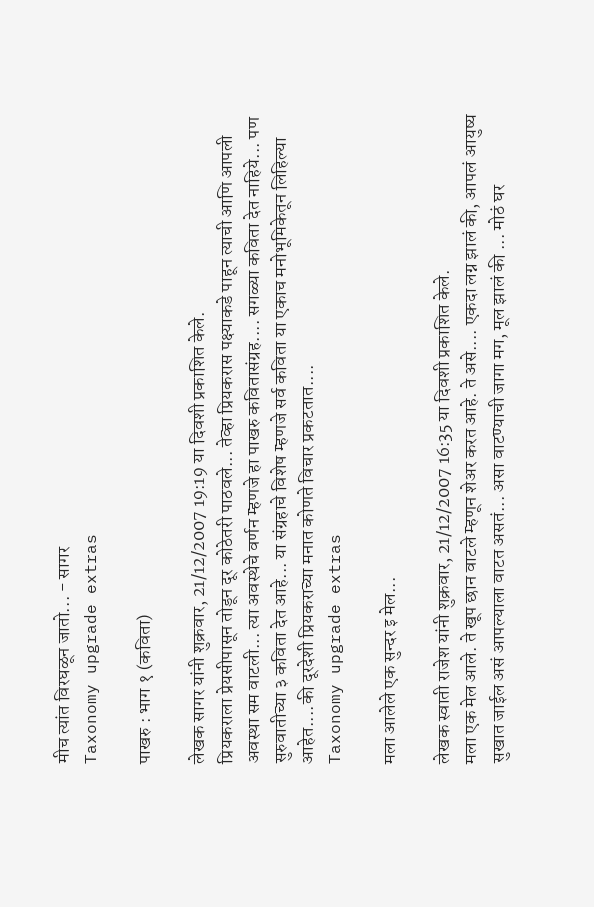मीच त्यांत विरघळून जातो... - सागर
Taxonomy upgrade extras

पाखरु : भाग १ (कविता)

लेखक सागर यांनी शुक्रवार, 21/12/2007 19:19 या दिवशी प्रकाशित केले.
प्रियकराला प्रेयसीपासून तोडून दूर कोठेतरी पाठवले... तेव्हा प्रियकरास पक्ष्याकडे पाहून त्याची आणि आपली अवस्था सम वाटली... त्या अवस्थेचे वर्णन म्हणजे हा पाखरु कवितासंग्रह.... सगळ्या कविता देत नाहिये... पण सुरुवातीच्या ३ कविता देत आहे... या संग्रहाचे विशेष म्हणजे सर्व कविता या एकाच मनोभूमिकेतून लिहिल्या आहेत....की दूरदेशी प्रियकराच्या मनात कोणते विचार प्रकटतात....
Taxonomy upgrade extras

मला आलेले एक सुन्दर इ मेल...

लेखक स्वाती राजेश यांनी शुक्रवार, 21/12/2007 16:35 या दिवशी प्रकाशित केले.
मला एक मेल आले. ते खूप छान वाटले म्हणून शेअर करत आहे. ते असे.... एकदा लग्न झालं की, आपलं आयुष्य सुखात जाईल असं आपल्याला वाटत असतं... असा वाटण्याची जागा मग, मूल झालं की ... मोठं घर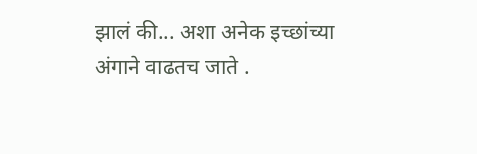झालं की... अशा अनेक इच्छांच्या अंगाने वाढतच जाते .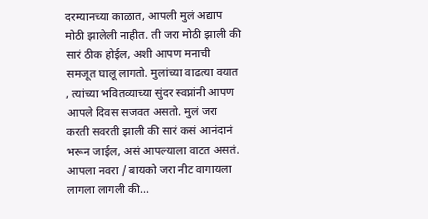दरम्यानच्या काळात, आपली मुलं अद्याप मोठी झालेली नाहीत. ती जरा मोठी झाली की सारं ठीक होईल, अशी आपण मनाची समजूत घालू लागतो. मुलांच्या वाढत्या वयात , त्यांच्या भवितव्याच्या सुंदर स्वप्नांनी आपण आपले दिवस सजवत असतो. मुलं जरा करती सवरती झाली की सारं कसं आनंदानं भरून जाईल, असं आपल्याला वाटत असतं. आपला नवरा / बायको जरा नीट वागायला लागला लागली की...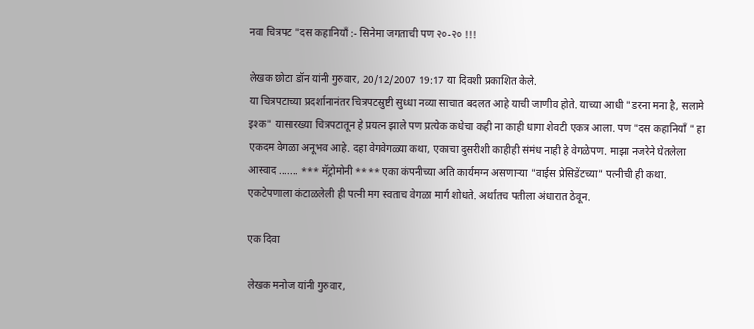नवा चित्रपट "दस कहानियाँ :- सिनेमा जगताची पण २०-२० !!!

लेखक छोटा डॉन यांनी गुरुवार, 20/12/2007 19:17 या दिवशी प्रकाशित केले.
या चित्रपटाच्या प्रदर्शानानंतर चित्रपटस्रुष्टी सुध्धा नव्या साचात बदलत आहे याची जाणीव होते. याच्या आधी "डरना मना है, सलामे इश्क" यासारख्या चित्रपटातून हे प्रयत्न झाले पण प्रत्येक कधेचा कही ना काही धागा शेवटी एकत्र आला. पण "दस कहानियाँ " हा एकदम वेगळा अनूभव आहे. दहा वेगवेगळ्या कथा, एकाचा दुसरीशी काहीही संमंध नाही हे वेगळेपण. माझा नजरेने घेतलेला आस्वाद ....... *** मॅट्रोमोनी **** एका कंपनीच्या अति कार्यमग्न असणार्‍या "वाईस प्रेसिडेंटच्या" पत्नीची ही कथा. एकटेपणाला कंटाळलेली ही पत्नी मग स्वताच वेगळा मार्ग शोधते. अर्थातच पतीला अंधारात ठेवून.

एक दिवा

लेखक मनोज यांनी गुरुवार,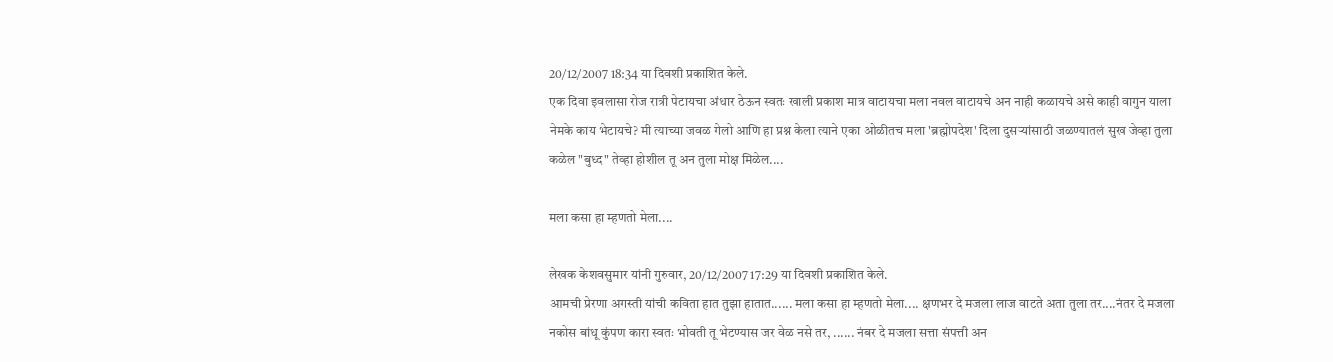20/12/2007 18:34 या दिवशी प्रकाशित केले.
एक दिवा इवलासा रोज रात्री पेटायचा अंधार ठेऊन स्वतः खाली प्रकाश मात्र वाटायचा मला नवल वाटायचे अन नाही कळायचे असे काही वागुन याला नेमके काय भेटायचे? मी त्याच्या जवळ गेलो आणि हा प्रश्न केला त्याने एका ओळीतच मला 'ब्रह्मोपदेश' दिला दुसर्‍यांसाठी जळण्यातलं सुख जेव्हा तुला कळेल "बुध्द" तेव्हा होशील तू अन तुला मोक्ष मिळेल....

मला कसा हा म्हणतो मेला....

लेखक केशवसुमार यांनी गुरुवार, 20/12/2007 17:29 या दिवशी प्रकाशित केले.
आमची प्रेरणा अगस्ती यांची कविता हात तुझा हातात...... मला कसा हा म्हणतो मेला.... क्षणभर दे मजला लाज वाटते अता तुला तर....नंतर दे मजला नकोस बांधू कुंपण कारा स्वतः भोवती तू भेटण्यास जर वेळ नसे तर, ...... नंबर दे मजला सत्ता संपत्ती अन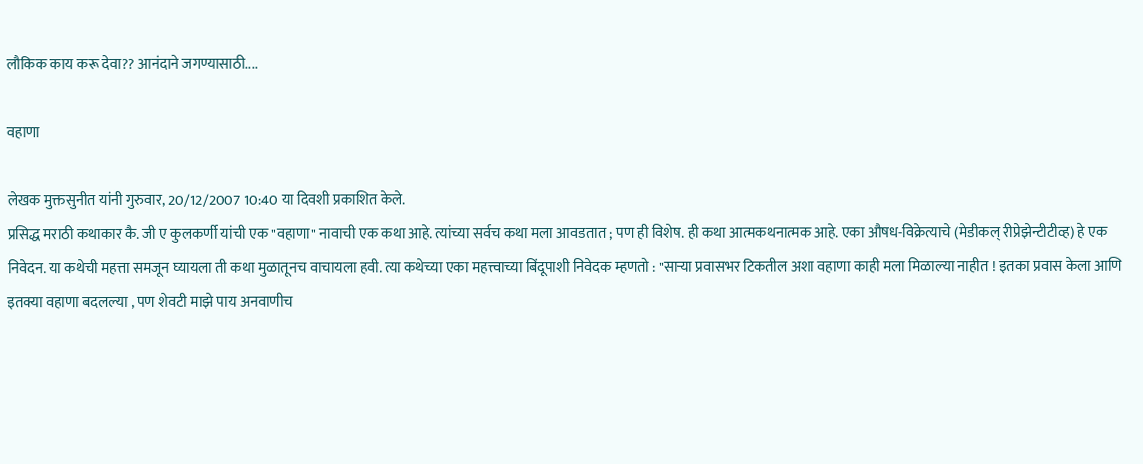लौकिक काय करू देवा?? आनंदाने जगण्यासाठी....

वहाणा

लेखक मुक्तसुनीत यांनी गुरुवार, 20/12/2007 10:40 या दिवशी प्रकाशित केले.
प्रसिद्ध मराठी कथाकार कै. जी ए कुलकर्णी यांची एक "वहाणा" नावाची एक कथा आहे. त्यांच्या सर्वच कथा मला आवडतात ; पण ही विशेष. ही कथा आत्मकथनात्मक आहे. एका औषध-विक्रेत्याचे (मेडीकल् रीप्रेझेन्टीटीव्ह) हे एक निवेदन. या कथेची महत्ता समजून घ्यायला ती कथा मुळातूनच वाचायला हवी. त्या कथेच्या एका महत्त्वाच्या बिंदूपाशी निवेदक म्हणतो : "सार्‍या प्रवासभर टिकतील अशा वहाणा काही मला मिळाल्या नाहीत ! इतका प्रवास केला आणि इतक्या वहाणा बदलल्या , पण शेवटी माझे पाय अनवाणीच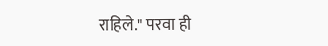राहिले." परवा ही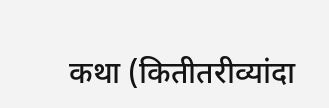कथा (कितीतरीव्यांदा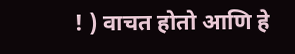! ) वाचत होतो आणि हे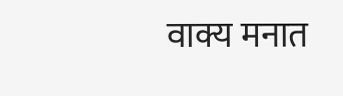वाक्य मनात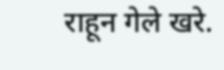राहून गेले खरे.